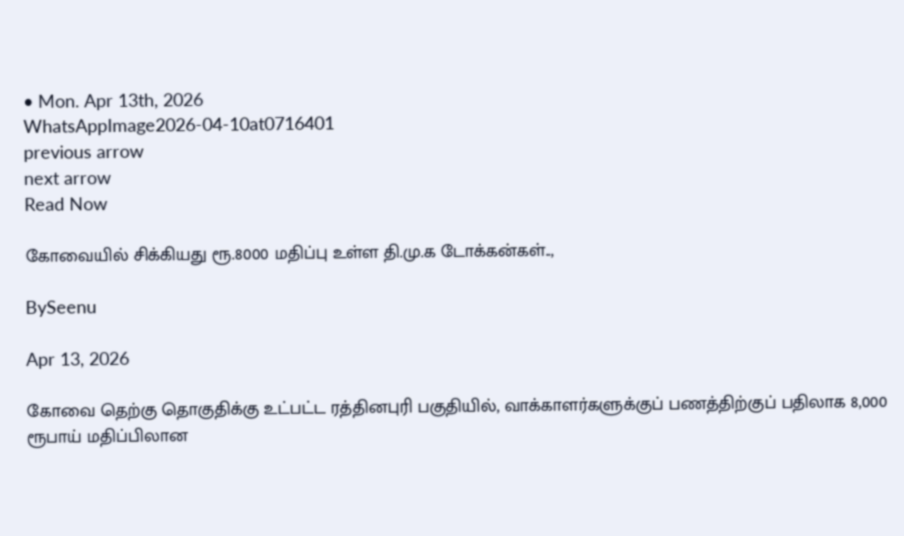• Mon. Apr 13th, 2026
WhatsAppImage2026-04-10at0716401
previous arrow
next arrow
Read Now

கோவையில் சிக்கியது ரூ.8000 மதிப்பு உள்ள தி.மு.க டோக்கன்கள்..,

BySeenu

Apr 13, 2026

கோவை தெற்கு தொகுதிக்கு உட்பட்ட ரத்தினபுரி பகுதியில், வாக்காளர்களுக்குப் பணத்திற்குப் பதிலாக 8,000 ரூபாய் மதிப்பிலான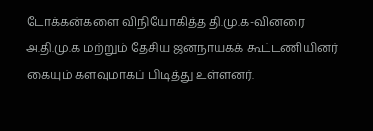டோக்கன்களை விநியோகித்த தி.மு.க-வினரை அ.தி.மு.க மற்றும் தேசிய ஜனநாயகக் கூட்டணியினர் கையும் களவுமாகப் பிடித்து உள்ளனர்.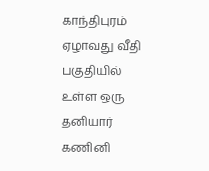காந்திபுரம் ஏழாவது வீதி பகுதியில் உள்ள ஒரு தனியார் கணினி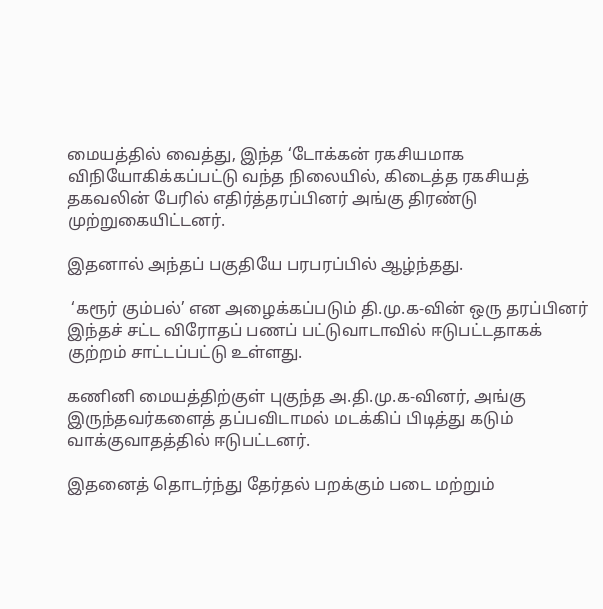மையத்தில் வைத்து, இந்த ‘டோக்கன் ரகசியமாக விநியோகிக்கப்பட்டு வந்த நிலையில், கிடைத்த ரகசியத் தகவலின் பேரில் எதிர்த்தரப்பினர் அங்கு திரண்டு முற்றுகையிட்டனர்.

இதனால் அந்தப் பகுதியே பரபரப்பில் ஆழ்ந்தது.

 ‘கரூர் கும்பல்’ என அழைக்கப்படும் தி.மு.க-வின் ஒரு தரப்பினர் இந்தச் சட்ட விரோதப் பணப் பட்டுவாடாவில் ஈடுபட்டதாகக் குற்றம் சாட்டப்பட்டு உள்ளது.

கணினி மையத்திற்குள் புகுந்த அ.தி.மு.க-வினர், அங்கு இருந்தவர்களைத் தப்பவிடாமல் மடக்கிப் பிடித்து கடும் வாக்குவாதத்தில் ஈடுபட்டனர்.

இதனைத் தொடர்ந்து தேர்தல் பறக்கும் படை மற்றும்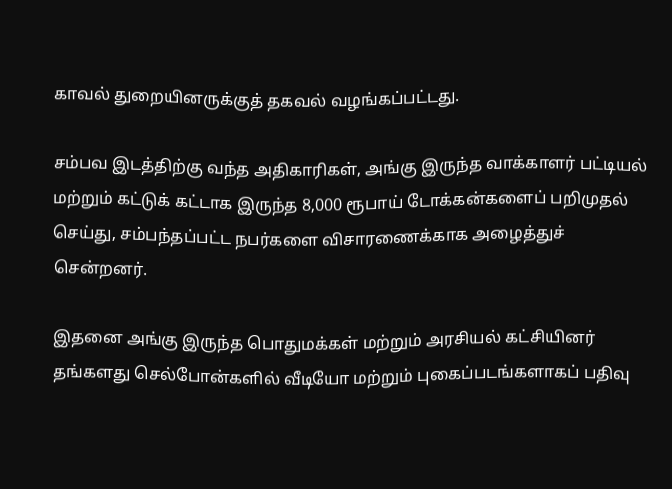காவல் துறையினருக்குத் தகவல் வழங்கப்பட்டது.

சம்பவ இடத்திற்கு வந்த அதிகாரிகள், அங்கு இருந்த வாக்காளர் பட்டியல் மற்றும் கட்டுக் கட்டாக இருந்த 8,000 ரூபாய் டோக்கன்களைப் பறிமுதல் செய்து, சம்பந்தப்பட்ட நபர்களை விசாரணைக்காக அழைத்துச் சென்றனர்.

இதனை அங்கு இருந்த பொதுமக்கள் மற்றும் அரசியல் கட்சியினர் தங்களது செல்போன்களில் வீடியோ மற்றும் புகைப்படங்களாகப் பதிவு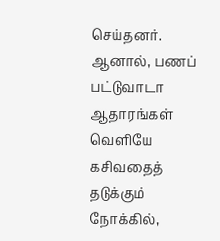செய்தனர். ஆனால், பணப் பட்டுவாடா ஆதாரங்கள் வெளியே கசிவதைத் தடுக்கும் நோக்கில்,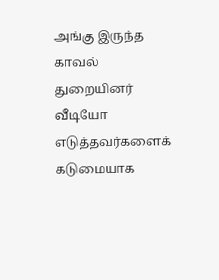அங்கு இருந்த காவல் துறையினர் வீடியோ எடுத்தவர்களைக் கடுமையாக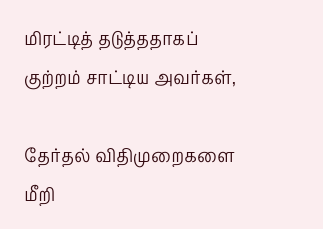மிரட்டித் தடுத்ததாகப் குற்றம் சாட்டிய அவர்கள்,

தேர்தல் விதிமுறைகளை மீறி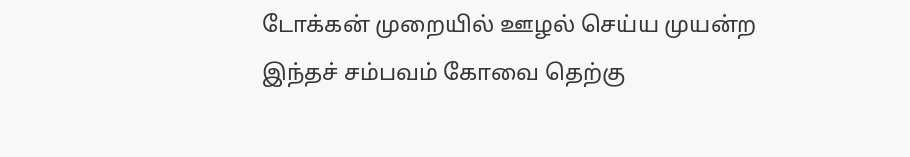டோக்கன் முறையில் ஊழல் செய்ய முயன்ற இந்தச் சம்பவம் கோவை தெற்கு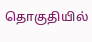தொகுதியில்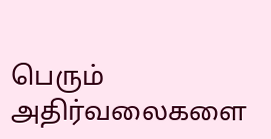பெரும் அதிர்வலைகளை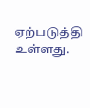ஏற்படுத்தி உள்ளது.